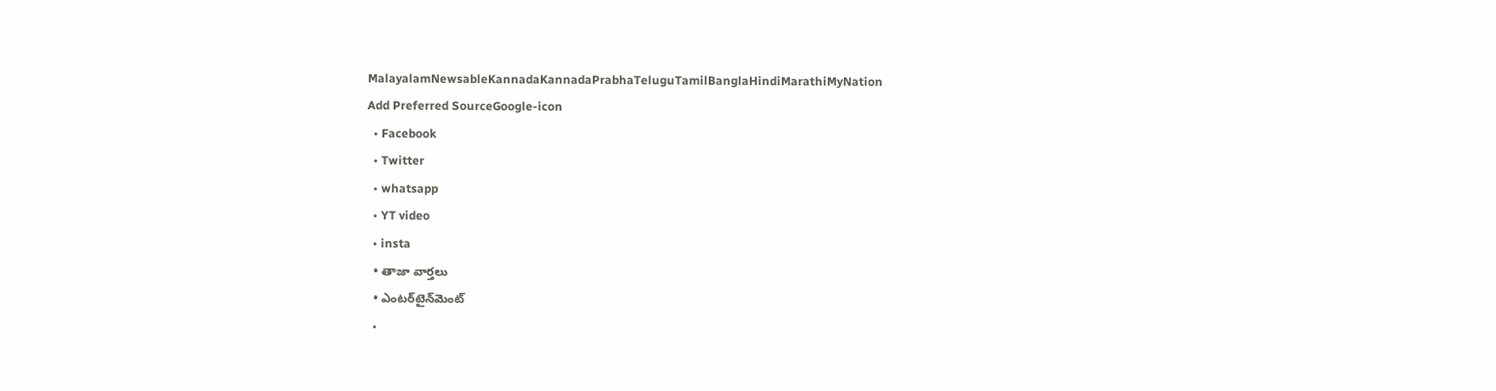MalayalamNewsableKannadaKannadaPrabhaTeluguTamilBanglaHindiMarathiMyNation
Add Preferred SourceGoogle-icon
  • Facebook
  • Twitter
  • whatsapp
  • YT video
  • insta
  • తాజా వార్తలు
  • ఎంటర్‌టైన్‌మెంట్
  •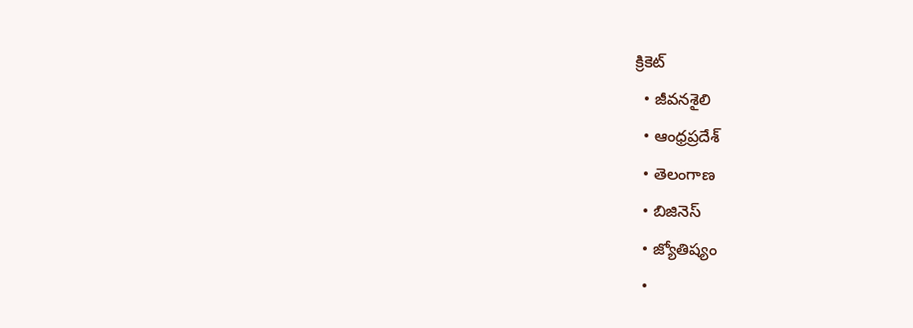క్రికెట్
  • జీవనశైలి
  • ఆంధ్రప్రదేశ్
  • తెలంగాణ
  • బిజినెస్
  • జ్యోతిష్యం
  •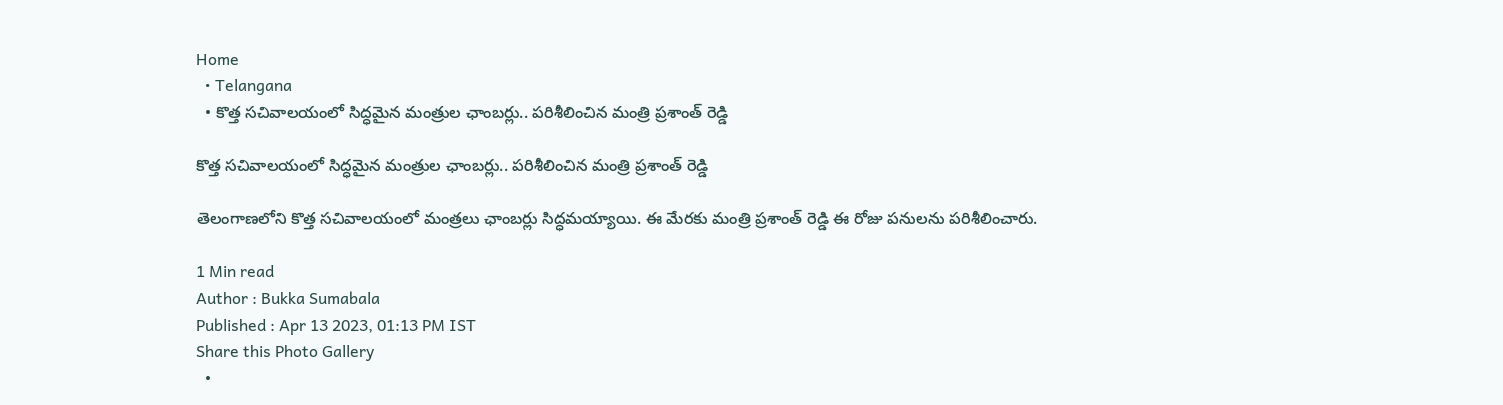Home
  • Telangana
  • కొత్త సచివాలయంలో సిద్ధమైన మంత్రుల ఛాంబర్లు.. పరిశీలించిన మంత్రి ప్రశాంత్ రెడ్డి

కొత్త సచివాలయంలో సిద్ధమైన మంత్రుల ఛాంబర్లు.. పరిశీలించిన మంత్రి ప్రశాంత్ రెడ్డి

తెలంగాణలోని కొత్త సచివాలయంలో మంత్రలు ఛాంబర్లు సిద్ధమయ్యాయి. ఈ మేరకు మంత్రి ప్రశాంత్ రెడ్డి ఈ రోజు పనులను పరిశీలించారు.

1 Min read
Author : Bukka Sumabala
Published : Apr 13 2023, 01:13 PM IST
Share this Photo Gallery
  •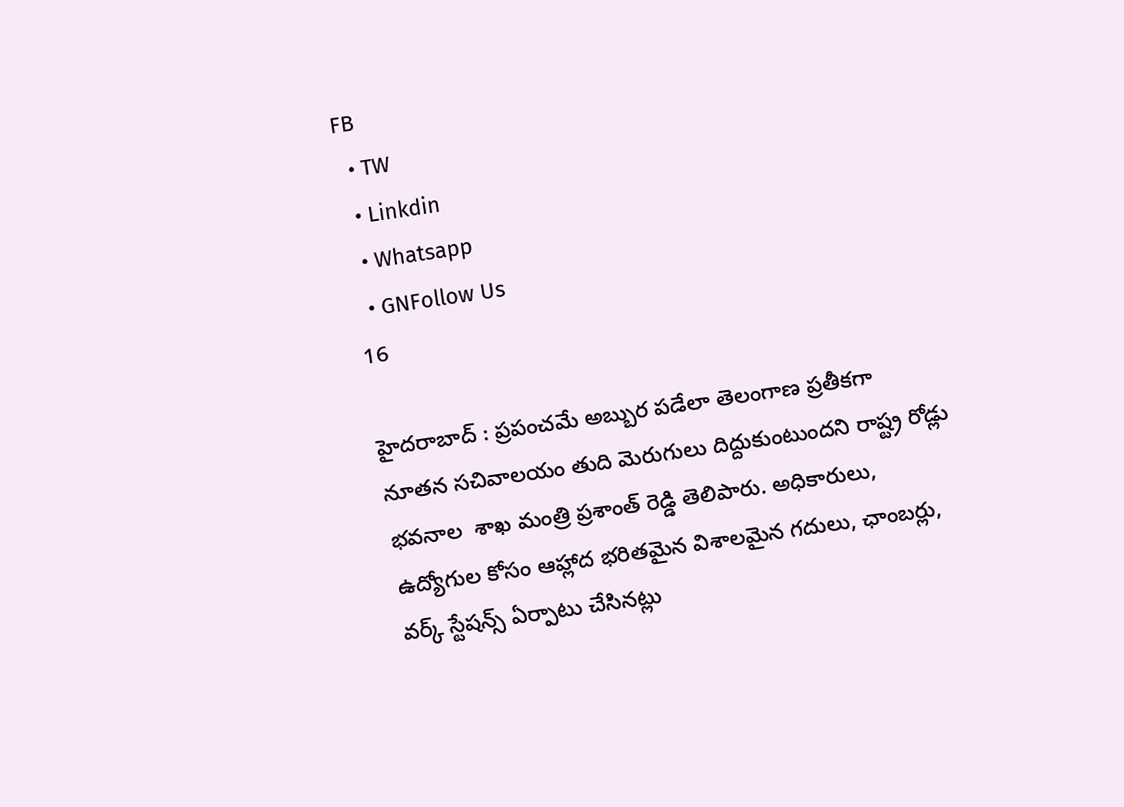FB
  • TW
  • Linkdin
  • Whatsapp
  • GNFollow Us
16

హైదరాబాద్ : ప్రపంచమే అబ్బుర పడేలా తెలంగాణ ప్రతీకగా నూతన సచివాలయం తుది మెరుగులు దిద్దుకుంటుందని రాష్ట్ర రోడ్లు భవనాల  శాఖ మంత్రి ప్రశాంత్ రెడ్డి తెలిపారు. అధికారులు, ఉద్యోగుల కోసం ఆహ్లాద భరితమైన విశాలమైన గదులు, ఛాంబర్లు, వర్క్ స్టేషన్స్ ఏర్పాటు చేసినట్లు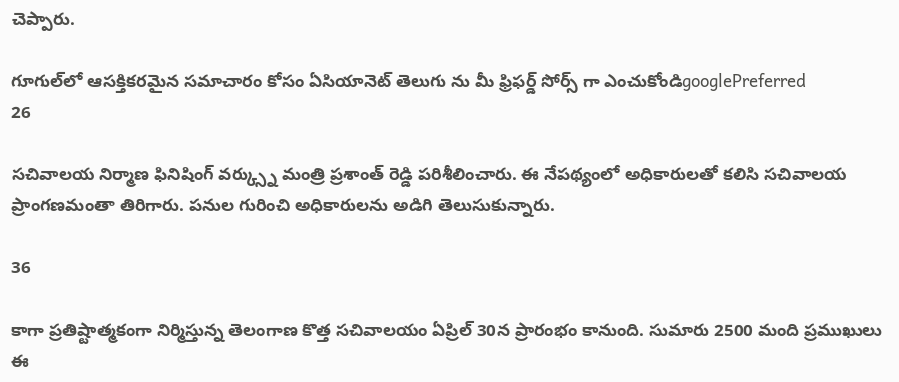చెప్పారు.

గూగుల్‌లో ఆసక్తికరమైన సమాచారం కోసం ఏసియానెట్ తెలుగు ను మీ ఫ్రిఫర్డ్ సోర్స్ గా ఎంచుకోండిgooglePreferred
26

సచివాలయ నిర్మాణ ఫినిషింగ్ వర్క్స్ను మంత్రి ప్రశాంత్ రెడ్డి పరిశీలించారు. ఈ నేపథ్యంలో అధికారులతో కలిసి సచివాలయ ప్రాంగణమంతా తిరిగారు. పనుల గురించి అధికారులను అడిగి తెలుసుకున్నారు.

36

కాగా ప్రతిష్టాత్మకంగా నిర్మిస్తున్న తెలంగాణ కొత్త సచివాలయం ఏప్రిల్ 30న ప్రారంభం కానుంది. సుమారు 2500 మంది ప్ర‌ముఖులు ఈ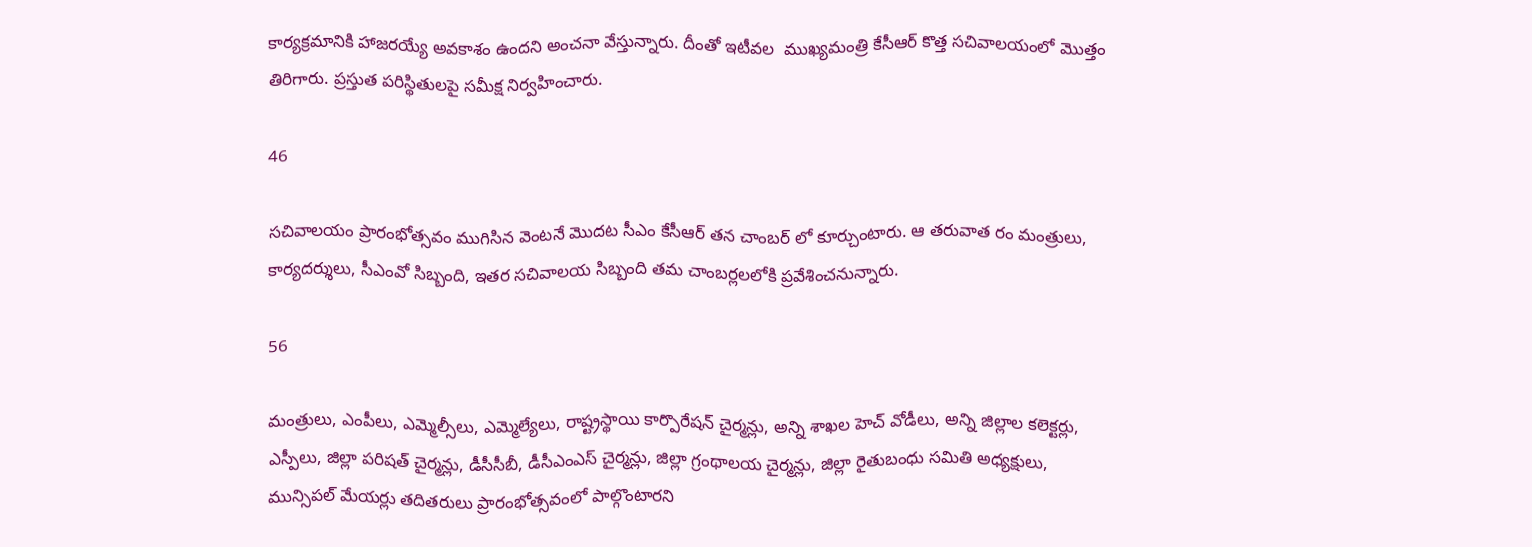కార్యక్రమానికి హాజరయ్యే అవకాశం ఉందని అంచనా వేస్తున్నారు. దీంతో ఇటీవల  ముఖ్య‌మంత్రి కేసీఆర్ కొత్త స‌చివాల‌యంలో మొత్తం తిరిగారు. ప్ర‌స్తుత ప‌రిస్థితుల‌పై స‌మీక్ష నిర్వ‌హించారు.

46

సచివాలయం ప్రారంభోత్సవం ముగిసిన వెంటనే మొదట సీఎం కేసీఆర్ తన చాంబర్ లో కూర్చుంటారు. ఆ తరువాత రం మంత్రులు, కార్యదర్శులు, సీఎంవో సిబ్బంది, ఇతర సచివాలయ సిబ్బంది తమ చాంబర్లలలోకి ప్ర‌వేశించ‌నున్నారు.

56

మంత్రులు, ఎంపీలు, ఎమ్మెల్సీలు, ఎమ్మెల్యేలు, రాష్ట్రస్థాయి కార్పొరేషన్ చైర్మన్లు, అన్ని శాఖల హెచ్ వోడీలు, అన్ని జిల్లాల కలెక్టర్లు, ఎస్పీలు, జిల్లా పరిషత్ చైర్మన్లు, డీసీసీబీ, డీసీఎంఎస్ చైర్మన్లు, జిల్లా గ్రంథాలయ చైర్మన్లు, జిల్లా రైతుబంధు సమితి అధ్యక్షులు, మున్సిపల్ మేయర్లు తదితరులు ప్రారంభోత్సవంలో పాల్గొంటార‌ని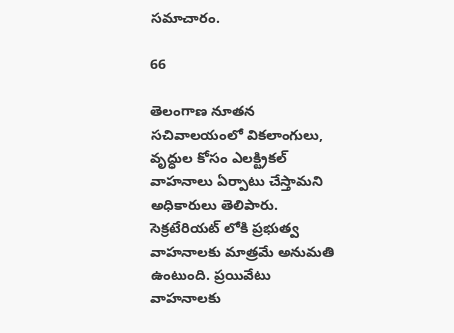స‌మాచారం.

66

తెలంగాణ నూత‌న స‌చివాల‌యంలో వికలాంగులు, వృద్ధుల కోసం ఎలక్ట్రికల్ వాహనాలు ఏర్పాటు చేస్తామని అధికారులు తెలిపారు. సెక్రటేరియట్ లోకి ప్ర‌భుత్వ వాహ‌నాల‌కు మాత్ర‌మే అనుమ‌తి ఉంటుంది. ప్ర‌యివేటు వాహనాలకు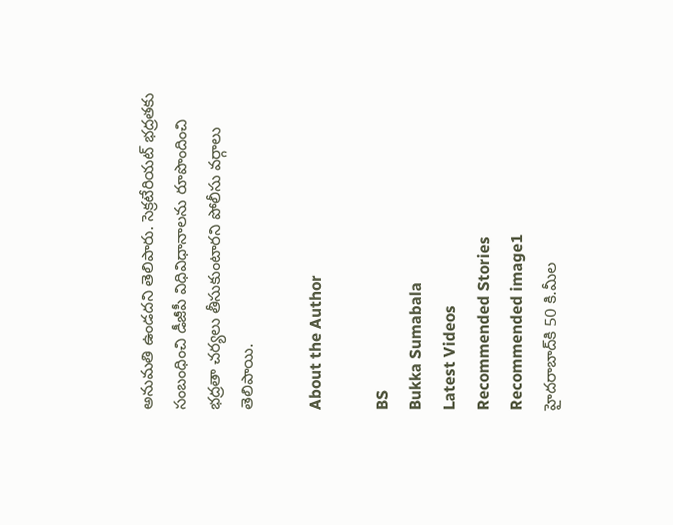అనుమతి ఉండదని తెలిపారు. సెక్రటేరియట్ భద్రతకు సంబంధించి డీజీపీ విధివిధానాలను రూపొందించి భద్రతా చర్యలు తీసుకుంటారని పోలీసు వ‌ర్గాలు తెలిపాయి.

About the Author

BS
Bukka Sumabala
Latest Videos
Recommended Stories
Recommended image1
హైద‌రాబాద్‌కి 50 కి.మీల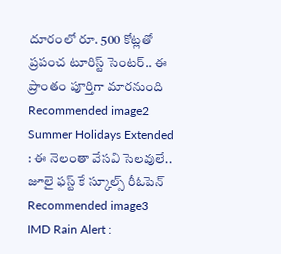దూరంలో రూ. 500 కోట్ల‌తో ప్ర‌పంచ టూరిస్ట్ సెంట‌ర్‌.. ఈ ప్రాంతం పూర్తిగా మార‌నుంది
Recommended image2
Summer Holidays Extended : ఈ నెలంతా వేసవి సెలవులే.. జూలై ఫస్ట్ కే స్కూల్స్ రీఓపెన్
Recommended image3
IMD Rain Alert :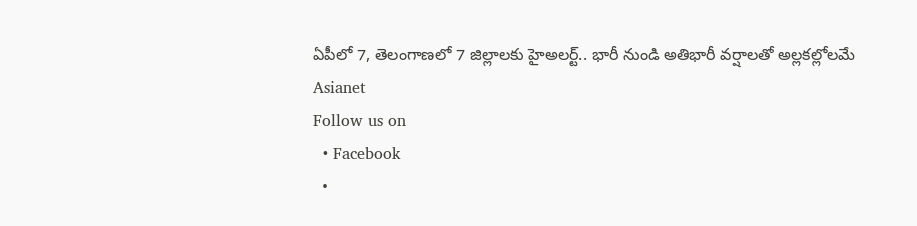ఏపీలో 7, తెలంగాణలో 7 జిల్లాలకు హైఅలర్ట్.. భారీ నుండి అతిభారీ వర్షాలతో అల్లకల్లోలమే
Asianet
Follow us on
  • Facebook
  •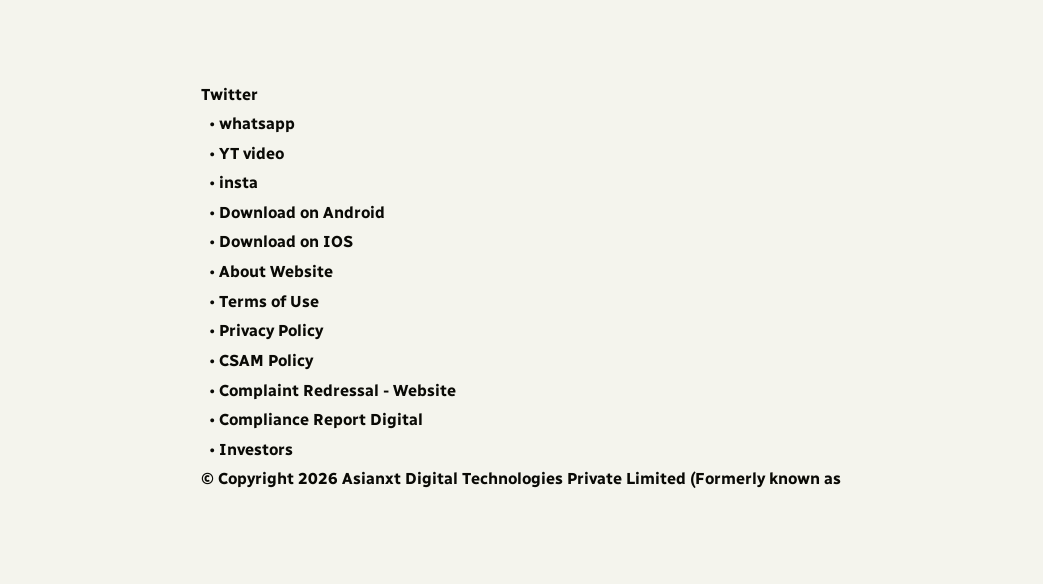Twitter
  • whatsapp
  • YT video
  • insta
  • Download on Android
  • Download on IOS
  • About Website
  • Terms of Use
  • Privacy Policy
  • CSAM Policy
  • Complaint Redressal - Website
  • Compliance Report Digital
  • Investors
© Copyright 2026 Asianxt Digital Technologies Private Limited (Formerly known as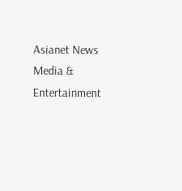Asianet News Media & Entertainment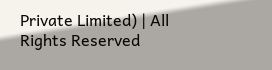Private Limited) | All Rights Reserved